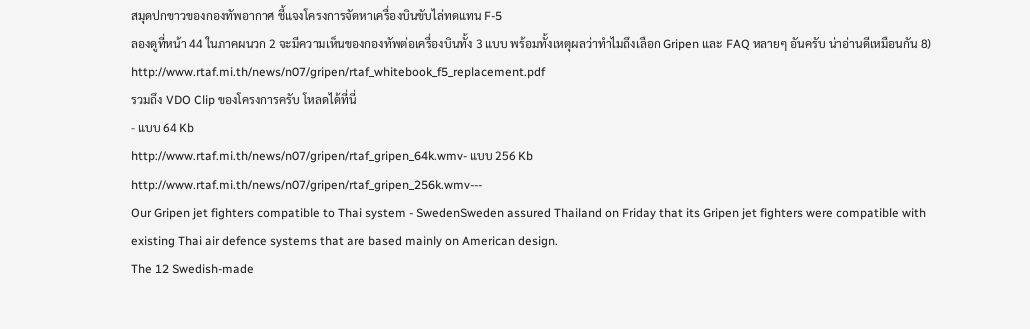สมุดปกขาวของกองทัพอากาศ ชี้แจงโครงการจัดหาเครื่องบินขับไล่ทดแทน F-5
ลองดูที่หน้า 44 ในภาคผนวก 2 จะมีความเห็นของกองทัพต่อเครื่องบินทั้ง 3 แบบ พร้อมทั้งเหตุผลว่าทำไมถึงเลือก Gripen และ FAQ หลายๆ อันครับ น่าอ่านดีเหมือนกัน 8)
http://www.rtaf.mi.th/news/n07/gripen/rtaf_whitebook_f5_replacement.pdf
รวมถึง VDO Clip ของโครงการครับ โหลดได้ที่นี่
- แบบ 64 Kb
http://www.rtaf.mi.th/news/n07/gripen/rtaf_gripen_64k.wmv- แบบ 256 Kb
http://www.rtaf.mi.th/news/n07/gripen/rtaf_gripen_256k.wmv---
Our Gripen jet fighters compatible to Thai system - SwedenSweden assured Thailand on Friday that its Gripen jet fighters were compatible with existing Thai air defence systems that are based mainly on American design.
The 12 Swedish-made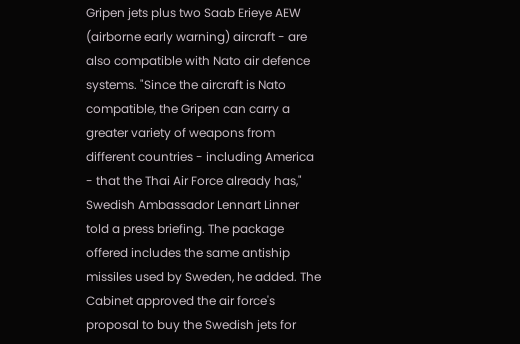Gripen jets plus two Saab Erieye AEW (airborne early warning) aircraft - are also compatible with Nato air defence systems. "Since the aircraft is Nato compatible, the Gripen can carry a greater variety of weapons from different countries - including America - that the Thai Air Force already has," Swedish Ambassador Lennart Linner told a press briefing. The package offered includes the same antiship missiles used by Sweden, he added. The Cabinet approved the air force's proposal to buy the Swedish jets for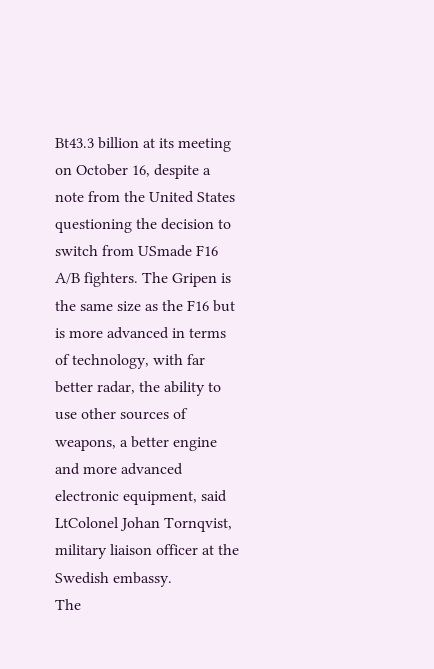Bt43.3 billion at its meeting on October 16, despite a note from the United States questioning the decision to switch from USmade F16 A/B fighters. The Gripen is the same size as the F16 but is more advanced in terms of technology, with far better radar, the ability to use other sources of weapons, a better engine and more advanced electronic equipment, said LtColonel Johan Tornqvist, military liaison officer at the Swedish embassy.
The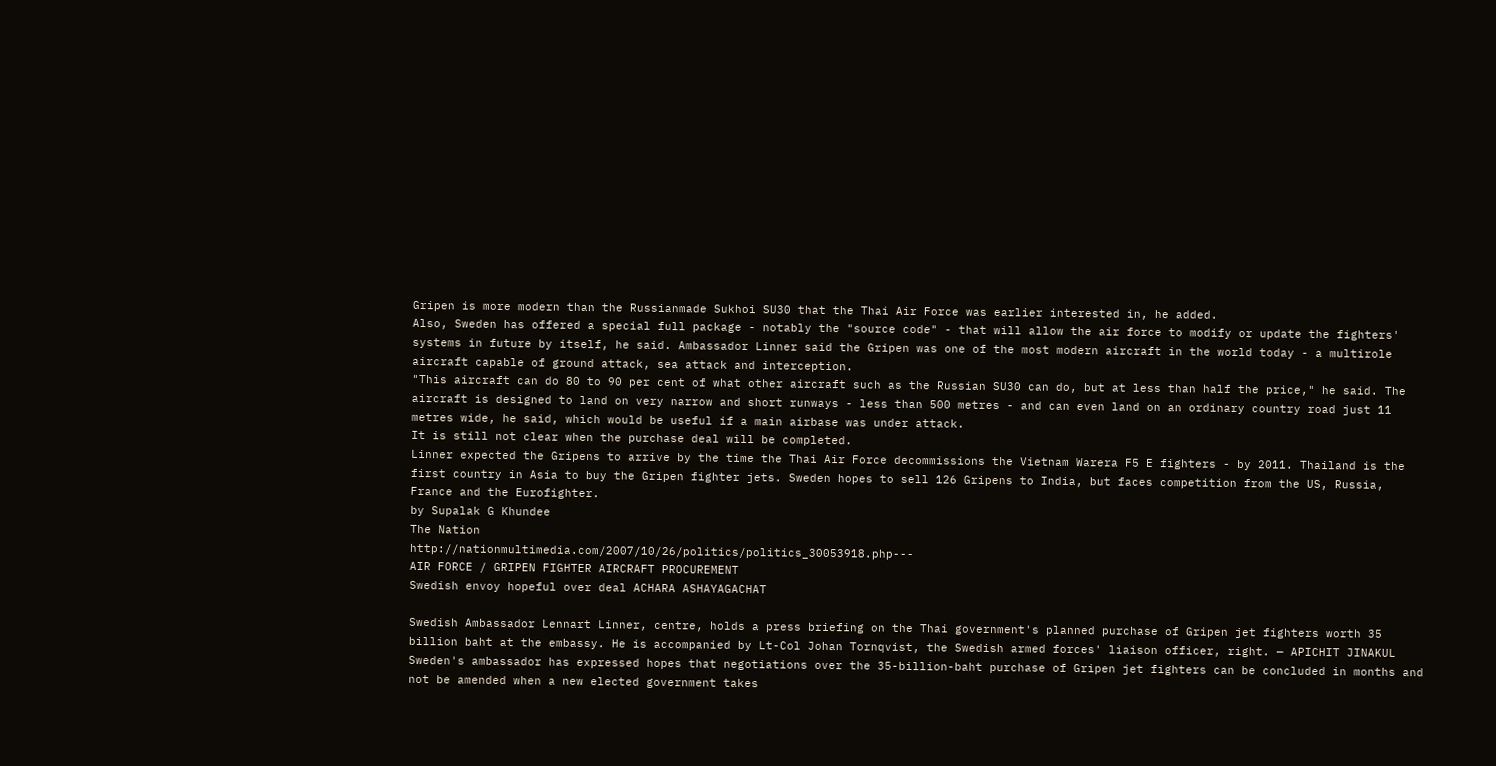Gripen is more modern than the Russianmade Sukhoi SU30 that the Thai Air Force was earlier interested in, he added.
Also, Sweden has offered a special full package - notably the "source code" - that will allow the air force to modify or update the fighters' systems in future by itself, he said. Ambassador Linner said the Gripen was one of the most modern aircraft in the world today - a multirole aircraft capable of ground attack, sea attack and interception.
"This aircraft can do 80 to 90 per cent of what other aircraft such as the Russian SU30 can do, but at less than half the price," he said. The aircraft is designed to land on very narrow and short runways - less than 500 metres - and can even land on an ordinary country road just 11 metres wide, he said, which would be useful if a main airbase was under attack.
It is still not clear when the purchase deal will be completed.
Linner expected the Gripens to arrive by the time the Thai Air Force decommissions the Vietnam Warera F5 E fighters - by 2011. Thailand is the first country in Asia to buy the Gripen fighter jets. Sweden hopes to sell 126 Gripens to India, but faces competition from the US, Russia, France and the Eurofighter.
by Supalak G Khundee
The Nation
http://nationmultimedia.com/2007/10/26/politics/politics_30053918.php---
AIR FORCE / GRIPEN FIGHTER AIRCRAFT PROCUREMENT
Swedish envoy hopeful over deal ACHARA ASHAYAGACHAT

Swedish Ambassador Lennart Linner, centre, holds a press briefing on the Thai government's planned purchase of Gripen jet fighters worth 35 billion baht at the embassy. He is accompanied by Lt-Col Johan Tornqvist, the Swedish armed forces' liaison officer, right. — APICHIT JINAKUL
Sweden's ambassador has expressed hopes that negotiations over the 35-billion-baht purchase of Gripen jet fighters can be concluded in months and not be amended when a new elected government takes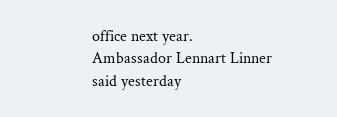office next year. Ambassador Lennart Linner said yesterday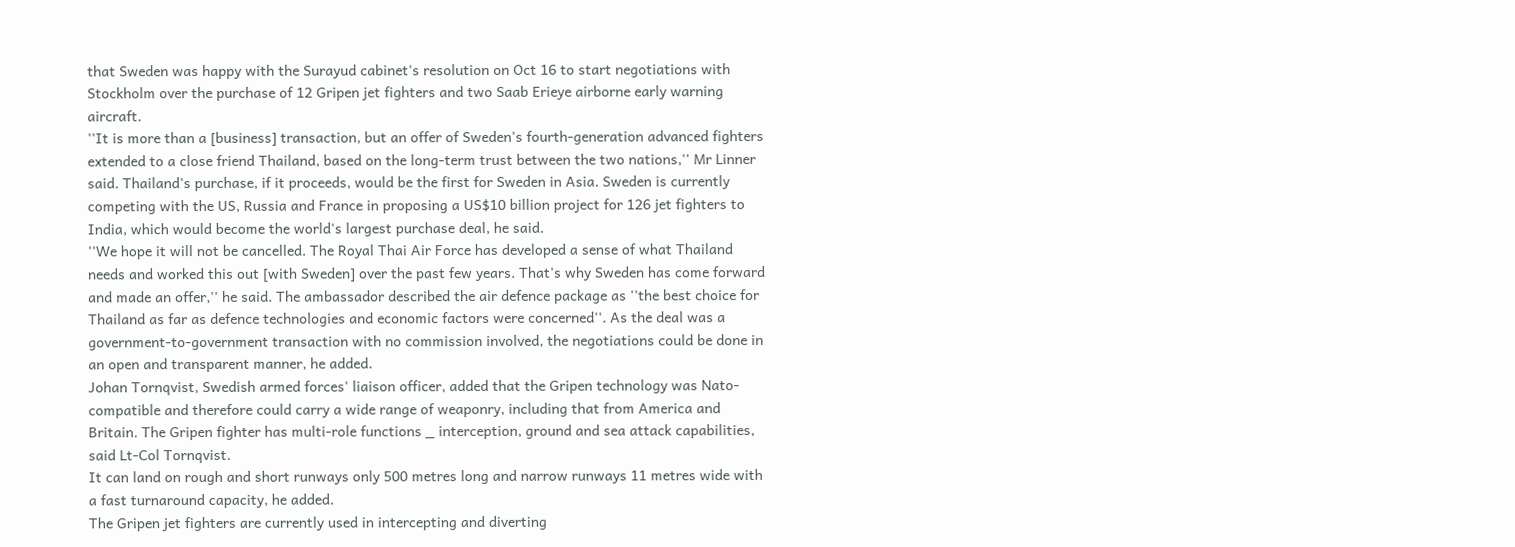that Sweden was happy with the Surayud cabinet's resolution on Oct 16 to start negotiations with Stockholm over the purchase of 12 Gripen jet fighters and two Saab Erieye airborne early warning aircraft.
''It is more than a [business] transaction, but an offer of Sweden's fourth-generation advanced fighters extended to a close friend Thailand, based on the long-term trust between the two nations,'' Mr Linner said. Thailand's purchase, if it proceeds, would be the first for Sweden in Asia. Sweden is currently competing with the US, Russia and France in proposing a US$10 billion project for 126 jet fighters to India, which would become the world's largest purchase deal, he said.
''We hope it will not be cancelled. The Royal Thai Air Force has developed a sense of what Thailand needs and worked this out [with Sweden] over the past few years. That's why Sweden has come forward and made an offer,'' he said. The ambassador described the air defence package as ''the best choice for Thailand as far as defence technologies and economic factors were concerned''. As the deal was a government-to-government transaction with no commission involved, the negotiations could be done in an open and transparent manner, he added.
Johan Tornqvist, Swedish armed forces' liaison officer, added that the Gripen technology was Nato-compatible and therefore could carry a wide range of weaponry, including that from America and Britain. The Gripen fighter has multi-role functions _ interception, ground and sea attack capabilities, said Lt-Col Tornqvist.
It can land on rough and short runways only 500 metres long and narrow runways 11 metres wide with a fast turnaround capacity, he added.
The Gripen jet fighters are currently used in intercepting and diverting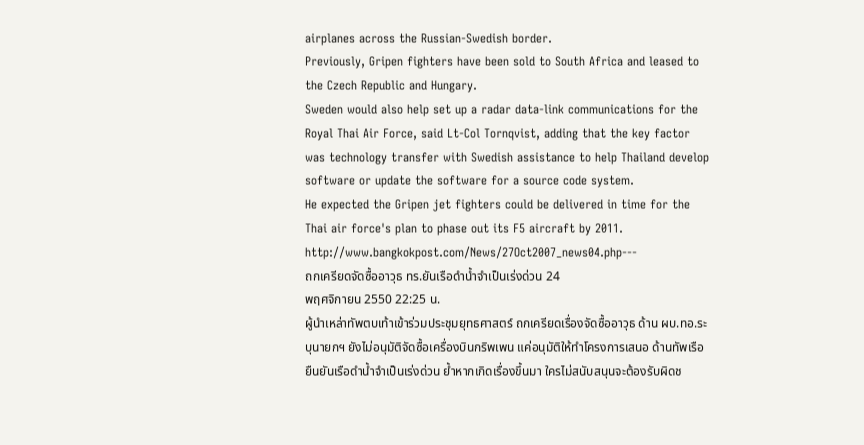airplanes across the Russian-Swedish border.
Previously, Gripen fighters have been sold to South Africa and leased to the Czech Republic and Hungary.
Sweden would also help set up a radar data-link communications for the Royal Thai Air Force, said Lt-Col Tornqvist, adding that the key factor was technology transfer with Swedish assistance to help Thailand develop software or update the software for a source code system.
He expected the Gripen jet fighters could be delivered in time for the Thai air force's plan to phase out its F5 aircraft by 2011. http://www.bangkokpost.com/News/27Oct2007_news04.php---
ถกเครียดจัดซื้ออาวุธ ทร.ยันเรือดำน้ำจำเป็นเร่งด่วน 24
พฤศจิกายน 2550 22:25 น.
ผู้นำเหล่าทัพตบเท้าเข้าร่วมประชุมยุทธศาสตร์ ถกเครียดเรื่องจัดซื้ออาวุธ ด้าน ผบ.ทอ.ระบุนายกฯ ยังไม่อนุมัติจัดซื้อเครื่องบินกริพเพน แค่อนุมัติให้ทำโครงการเสนอ ด้านทัพเรือยืนยันเรือดำน้ำจำเป็นเร่งด่วน ย้ำหากเกิดเรื่องขึ้นมา ใครไม่สนับสนุนจะต้องรับผิดช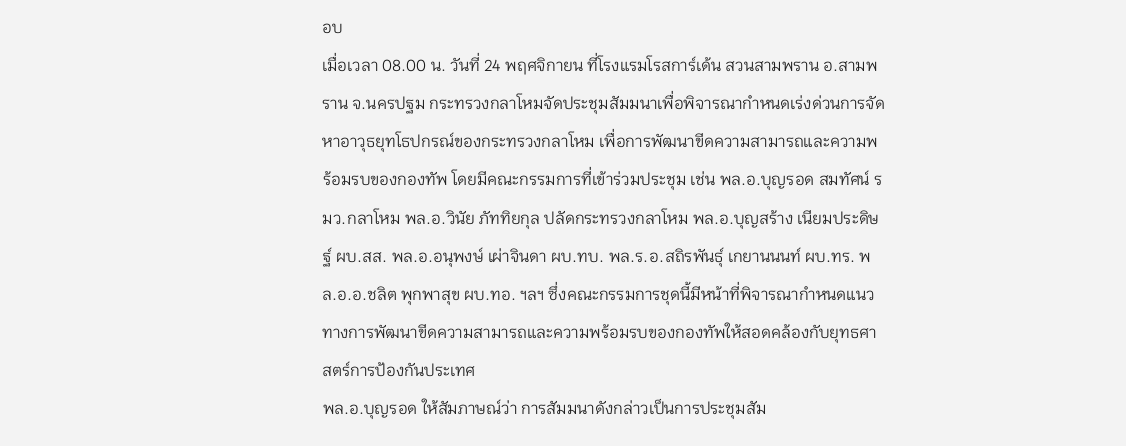อบ
เมื่อเวลา 08.00 น. วันที่ 24 พฤศจิกายน ที่โรงแรมโรสการ์เด้น สวนสามพราน อ.สามพราน จ.นครปฐม กระทรวงกลาโหมจัดประชุมสัมมนาเพื่อพิจารณากำหนดเร่งด่วนการจัดหาอาวุธยุทโธปกรณ์ของกระทรวงกลาโหม เพื่อการพัฒนาขีดความสามารถและความพร้อมรบของกองทัพ โดยมีคณะกรรมการที่เข้าร่วมประชุม เช่น พล.อ.บุญรอด สมทัศน์ รมว.กลาโหม พล.อ.วินัย ภัททิยกุล ปลัดกระทรวงกลาโหม พล.อ.บุญสร้าง เนียมประดิษฐ์ ผบ.สส. พล.อ.อนุพงษ์ เผ่าจินดา ผบ.ทบ. พล.ร.อ.สถิรพันธุ์ เกยานนนท์ ผบ.ทร. พล.อ.อ.ชลิต พุกพาสุข ผบ.ทอ. ฯลฯ ซึ่งคณะกรรมการชุดนี้มีหน้าที่พิจารณากำหนดแนวทางการพัฒนาขีดความสามารถและความพร้อมรบของกองทัพให้สอดคล้องกับยุทธศาสตร์การป้องกันประเทศ
พล.อ.บุญรอด ให้สัมภาษณ์ว่า การสัมมนาดังกล่าวเป็นการประชุมสัม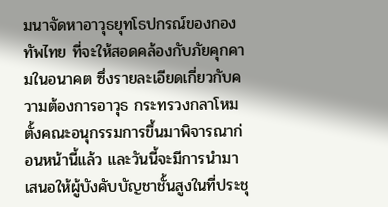มนาจัดหาอาวุธยุทโธปกรณ์ของกองทัพไทย ที่จะให้สอดคล้องกับภัยคุกคามในอนาคต ซึ่งรายละเอียดเกี่ยวกับความต้องการอาวุธ กระทรวงกลาโหมตั้งคณะอนุกรรมการขึ้นมาพิจารณาก่อนหน้านี้แล้ว และวันนี้จะมีการนำมาเสนอให้ผู้บังคับบัญชาชั้นสูงในที่ประชุ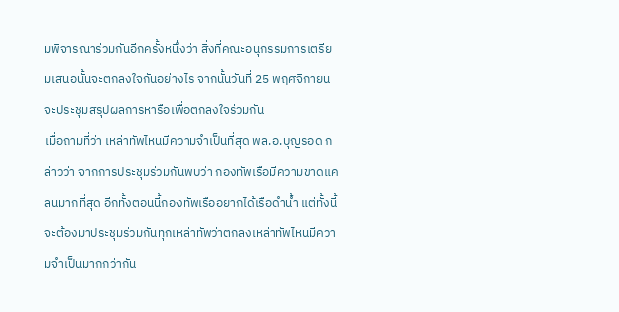มพิจารณาร่วมกันอีกครั้งหนึ่งว่า สิ่งที่คณะอนุกรรมการเตรียมเสนอนั้นจะตกลงใจกันอย่างไร จากนั้นวันที่ 25 พฤศจิกายน จะประชุมสรุปผลการหารือเพื่อตกลงใจร่วมกัน
เมื่อถามที่ว่า เหล่าทัพไหนมีความจำเป็นที่สุด พล.อ.บุญรอด กล่าวว่า จากการประชุมร่วมกันพบว่า กองทัพเรือมีความขาดแคลนมากที่สุด อีกทั้งตอนนี้กองทัพเรืออยากได้เรือดำน้ำ แต่ทั้งนี้จะต้องมาประชุมร่วมกันทุกเหล่าทัพว่าตกลงเหล่าทัพไหนมีความจำเป็นมากกว่ากัน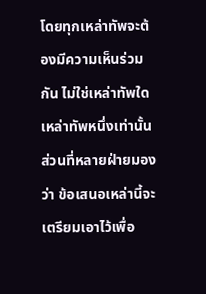โดยทุกเหล่าทัพจะต้องมีความเห็นร่วมกัน ไม่ใช่เหล่าทัพใดเหล่าทัพหนึ่งเท่านั้น
ส่วนที่หลายฝ่ายมองว่า ข้อเสนอเหล่านี้จะเตรียมเอาไว้เพื่อ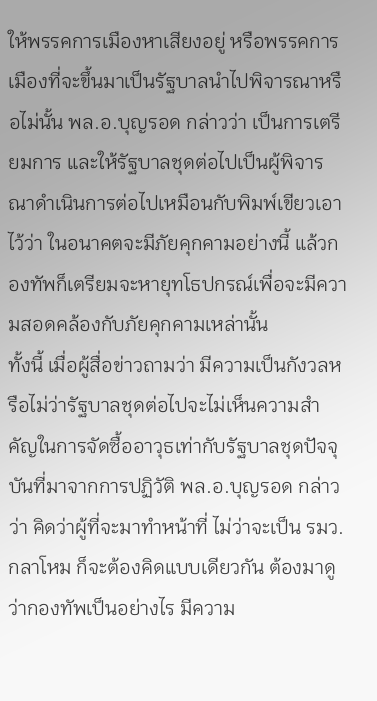ให้พรรคการเมืองหาเสียงอยู่ หรือพรรคการเมืองที่จะขึ้นมาเป็นรัฐบาลนำไปพิจารณาหรือไม่นั้น พล.อ.บุญรอด กล่าวว่า เป็นการเตรียมการ และให้รัฐบาลชุดต่อไปเป็นผู้พิจารณาดำเนินการต่อไปเหมือนกับพิมพ์เขียวเอาไว้ว่า ในอนาคตจะมีภัยคุกคามอย่างนี้ แล้วกองทัพก็เตรียมจะหายุทโธปกรณ์เพื่อจะมีความสอดคล้องกับภัยคุกคามเหล่านั้น
ทั้งนี้ เมื่อผู้สื่อข่าวถามว่า มีความเป็นกังวลหรือไม่ว่ารัฐบาลชุดต่อไปจะไม่เห็นความสำคัญในการจัดซื้ออาวุธเท่ากับรัฐบาลชุดปัจจุบันที่มาจากการปฏิวัติ พล.อ.บุญรอด กล่าวว่า คิดว่าผู้ที่จะมาทำหน้าที่ ไม่ว่าจะเป็น รมว.กลาโหม ก็จะต้องคิดแบบเดียวกัน ต้องมาดูว่ากองทัพเป็นอย่างไร มีความ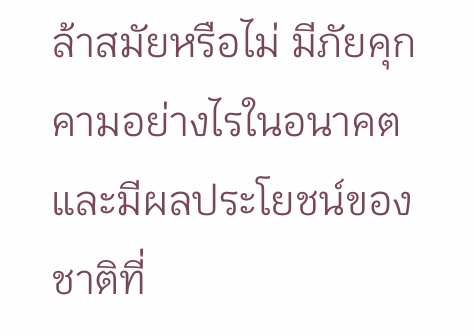ล้าสมัยหรือไม่ มีภัยคุกคามอย่างไรในอนาคต และมีผลประโยชน์ของชาติที่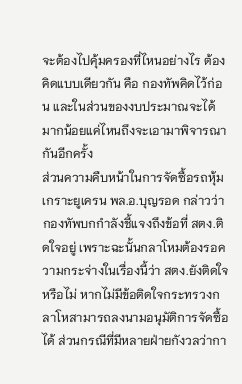จะต้องไปคุ้มครองที่ไหนอย่างไร ต้องคิดแบบเดียวกัน คือ กองทัพคิดไว้ก่อน และในส่วนของงบประมาณจะได้มากน้อยแค่ไหนถึงจะเอามาพิจารณากันอีกครั้ง
ส่วนความคืบหน้าในการจัดซื้อรถหุ้มเกราะยูเครน พล.อ.บุญรอด กล่าวว่า กองทัพบกกำลังชี้แจงถึงข้อที่ สตง.ติดใจอยู่ เพราะฉะนั้นกลาโหมต้องรอความกระจ่างในเรื่องนี้ว่า สตง.ยังติดใจหรือไม่ หากไม่มีข้อติดใจกระทรวงกลาโหสามารถลงนามอนุมัติการจัดซื้อได้ ส่วนกรณีที่มีหลายฝ่ายกังวลว่ากา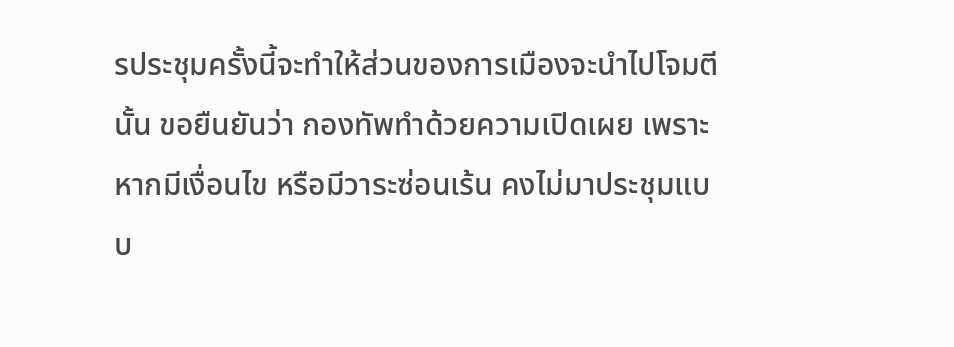รประชุมครั้งนี้จะทำให้ส่วนของการเมืองจะนำไปโจมตีนั้น ขอยืนยันว่า กองทัพทำด้วยความเปิดเผย เพราะหากมีเงื่อนไข หรือมีวาระซ่อนเร้น คงไม่มาประชุมแบบ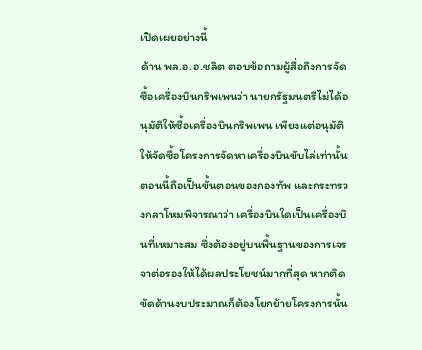เปิดเผยอย่างนี้
ด้าน พล.อ.อ.ชลิต ตอบข้อถามผู้สื่อถึงการจัดซื้อเครื่องบินกริพเพนว่า นายกรัฐมนตรีไม่ได้อนุมัติให้ซื้อเครื่องบินกริพเพน เพียงแต่อนุมัติให้จัดซื้อโครงการจัดหาเครื่องบินขับไล่เท่านั้น ตอนนี้ถือเป็นขั้นตอนของกองทัพ และกระทรวงกลาโหมพิจารณาว่า เครื่องบินใดเป็นเครื่องบินที่เหมาะสม ซึ่งต้องอยู่บนพื้นฐานของการเจรจาต่อรองให้ได้ผลประโยชน์มากที่สุด หากติดขัดด้านงบประมาณก็ต้องโยกย้ายโครงการนั้น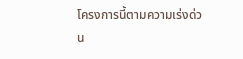โครงการนี้ตามความเร่งด่วน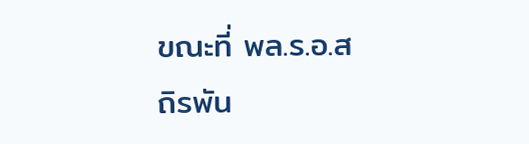ขณะที่ พล.ร.อ.สถิรพัน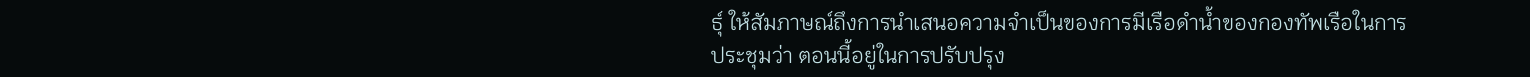ธุ์ ให้สัมภาษณ์ถึงการนำเสนอความจำเป็นของการมีเรือดำน้ำของกองทัพเรือในการประชุมว่า ตอนนี้อยู่ในการปรับปรุง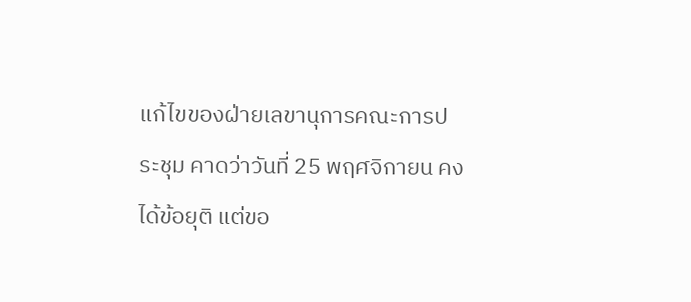แก้ไขของฝ่ายเลขานุการคณะการประชุม คาดว่าวันที่ 25 พฤศจิกายน คงได้ข้อยุติ แต่ขอ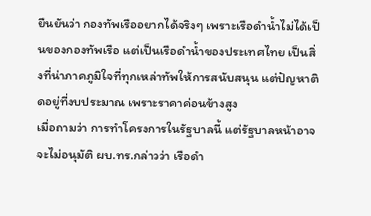ยืนยันว่า กองทัพเรืออยากได้จริงๆ เพราะเรือดำน้ำไม่ได้เป็นของกองทัพเรือ แต่เป็นเรือดำน้ำของประเทศไทย เป็นสิ่งที่น่าภาคภูมิใจที่ทุกเหล่าทัพให้การสนับสนุน แต่ปัญหาติดอยู่ที่งบประมาณ เพราะราคาค่อนข้างสูง
เมื่อถามว่า การทำโครงการในรัฐบาลนี้ แต่รัฐบาลหน้าอาจจะไม่อนุมัติ ผบ.ทร.กล่าวว่า เรือดำ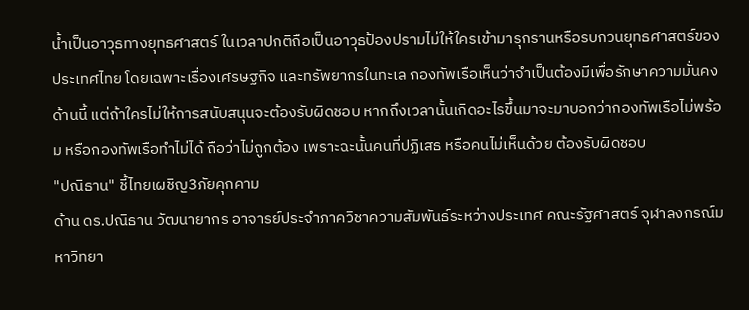น้ำเป็นอาวุธทางยุทธศาสตร์ ในเวลาปกติถือเป็นอาวุธป้องปรามไม่ให้ใครเข้ามารุกรานหรือรบกวนยุทธศาสตร์ของประเทศไทย โดยเฉพาะเรื่องเศรษฐกิจ และทรัพยากรในทะเล กองทัพเรือเห็นว่าจำเป็นต้องมีเพื่อรักษาความมั่นคงด้านนี้ แต่ถ้าใครไม่ให้การสนับสนุนจะต้องรับผิดชอบ หากถึงเวลานั้นเกิดอะไรขึ้นมาจะมาบอกว่ากองทัพเรือไม่พร้อม หรือกองทัพเรือทำไม่ได้ ถือว่าไม่ถูกต้อง เพราะฉะนั้นคนที่ปฏิเสธ หรือคนไม่เห็นด้วย ต้องรับผิดชอบ
"ปณิธาน" ชี้ไทยเผชิญ3ภัยคุกคาม
ด้าน ดร.ปณิธาน วัฒนายากร อาจารย์ประจำภาควิชาความสัมพันธ์ระหว่างประเทศ คณะรัฐศาสตร์ จุฬาลงกรณ์มหาวิทยา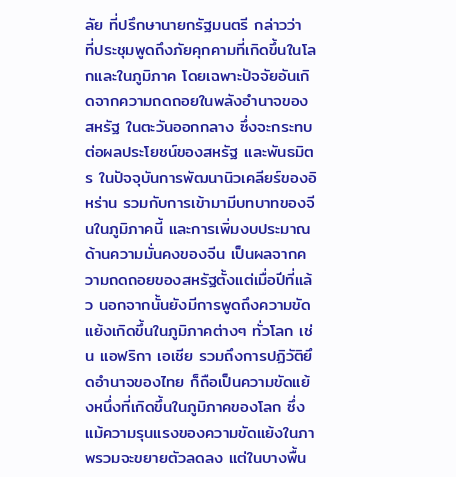ลัย ที่ปรึกษานายกรัฐมนตรี กล่าวว่า ที่ประชุมพูดถึงภัยคุกคามที่เกิดขึ้นในโลกและในภูมิภาค โดยเฉพาะปัจจัยอันเกิดจากความถดถอยในพลังอำนาจของสหรัฐ ในตะวันออกกลาง ซึ่งจะกระทบต่อผลประโยชน์ของสหรัฐ และพันธมิตร ในปัจจุบันการพัฒนานิวเคลียร์ของอิหร่าน รวมกับการเข้ามามีบทบาทของจีนในภูมิภาคนี้ และการเพิ่มงบประมาณด้านความมั่นคงของจีน เป็นผลจากความถดถอยของสหรัฐตั้งแต่เมื่อปีที่แล้ว นอกจากนั้นยังมีการพูดถึงความขัดแย้งเกิดขึ้นในภูมิภาคต่างๆ ทั่วโลก เช่น แอฟริกา เอเชีย รวมถึงการปฏิวัติยึดอำนาจของไทย ก็ถือเป็นความขัดแย้งหนึ่งที่เกิดขึ้นในภูมิภาคของโลก ซึ่งแม้ความรุนแรงของความขัดแย้งในภาพรวมจะขยายตัวลดลง แต่ในบางพื้น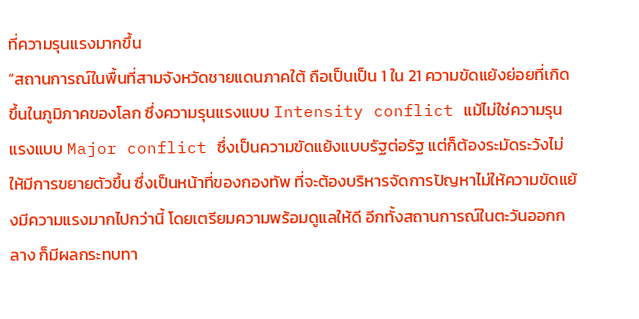ที่ความรุนแรงมากขึ้น
“สถานการณ์ในพื้นที่สามจังหวัดชายแดนภาคใต้ ถือเป็นเป็น 1 ใน 21 ความขัดแย้งย่อยที่เกิดขึ้นในภูมิภาคของโลก ซึ่งความรุนแรงแบบ Intensity conflict แม้ไม่ใช่ความรุนแรงแบบ Major conflict ซึ่งเป็นความขัดแย้งแบบรัฐต่อรัฐ แต่ก็ต้องระมัดระวังไม่ให้มีการขยายตัวขึ้น ซึ่งเป็นหน้าที่ของกองทัพ ที่จะต้องบริหารจัดการปัญหาไม่ให้ความขัดแย้งมีความแรงมากไปกว่านี้ โดยเตรียมความพร้อมดูแลให้ดี อีกทั้งสถานการณ์ในตะวันออกกลาง ก็มีผลกระทบทา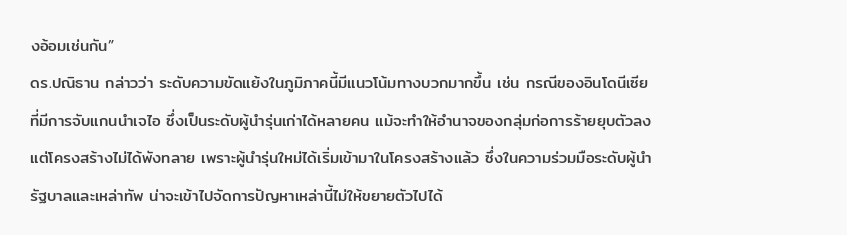งอ้อมเช่นกัน”
ดร.ปณิธาน กล่าวว่า ระดับความขัดแย้งในภูมิภาคนี้มีแนวโน้มทางบวกมากขึ้น เช่น กรณีของอินโดนีเซียที่มีการจับแกนนำเจไอ ซึ่งเป็นระดับผู้นำรุ่นเก่าได้หลายคน แม้จะทำให้อำนาจของกลุ่มก่อการร้ายยุบตัวลง แต่โครงสร้างไม่ได้พังทลาย เพราะผู้นำรุ่นใหม่ได้เริ่มเข้ามาในโครงสร้างแล้ว ซึ่งในความร่วมมือระดับผู้นำรัฐบาลและเหล่าทัพ น่าจะเข้าไปจัดการปัญหาเหล่านี้ไม่ให้ขยายตัวไปได้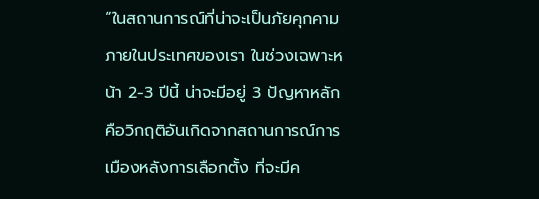“ในสถานการณ์ที่น่าจะเป็นภัยคุกคามภายในประเทศของเรา ในช่วงเฉพาะหน้า 2-3 ปีนี้ น่าจะมีอยู่ 3 ปัญหาหลัก คือวิกฤติอันเกิดจากสถานการณ์การเมืองหลังการเลือกตั้ง ที่จะมีค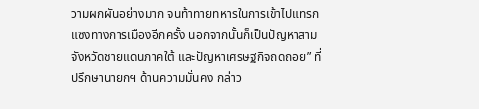วามผกผันอย่างมาก จนท้าทายทหารในการเข้าไปแทรกแซงทางการเมืองอีกครั้ง นอกจากนั้นก็เป็นปัญหาสามจังหวัดชายแดนภาคใต้ และปัญหาเศรษฐกิจถดถอย” ที่ปรึกษานายกฯ ด้านความมั่นคง กล่าว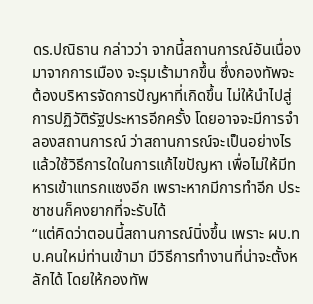ดร.ปณิธาน กล่าวว่า จากนี้สถานการณ์อันเนื่องมาจากการเมือง จะรุมเร้ามากขึ้น ซึ่งกองทัพจะต้องบริหารจัดการปัญหาที่เกิดขึ้น ไม่ให้นำไปสู่การปฏิวัติรัฐประหารอีกครั้ง โดยอาจจะมีการจำลองสถานการณ์ ว่าสถานการณ์จะเป็นอย่างไร แล้วใช้วิธีการใดในการแก้ไขปัญหา เพื่อไม่ให้มีทหารเข้าแทรกแซงอีก เพราะหากมีการทำอีก ประชาชนก็คงยากที่จะรับได้
“แต่คิดว่าตอนนี้สถานการณ์นิ่งขึ้น เพราะ ผบ.ทบ.คนใหม่ท่านเข้ามา มีวิธีการทำงานที่น่าจะตั้งหลักได้ โดยให้กองทัพ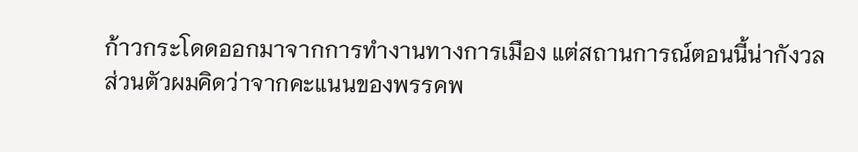ก้าวกระโดดออกมาจากการทำงานทางการเมือง แต่สถานการณ์ตอนนี้น่ากังวล ส่วนตัวผมคิดว่าจากคะแนนของพรรคพ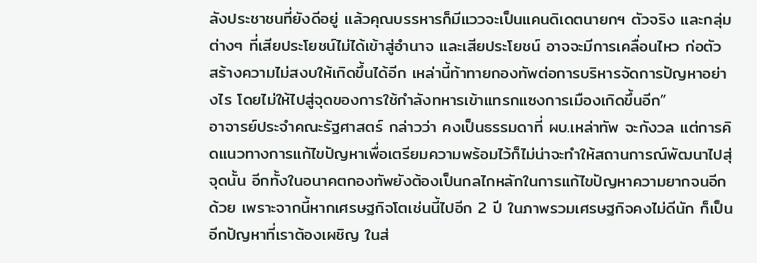ลังประชาชนที่ยังดีอยู่ แล้วคุณบรรหารก็มีแววจะเป็นแคนดิเดตนายกฯ ตัวจริง และกลุ่มต่างๆ ที่เสียประโยชน์ไม่ได้เข้าสู่อำนาจ และเสียประโยชน์ อาจจะมีการเคลื่อนไหว ก่อตัว สร้างความไม่สงบให้เกิดขึ้นได้อีก เหล่านี้ท้าทายกองทัพต่อการบริหารจัดการปัญหาอย่างไร โดยไม่ให้ไปสู่จุดของการใช้กำลังทหารเข้าแทรกแซงการเมืองเกิดขึ้นอีก”
อาจารย์ประจำคณะรัฐศาสตร์ กล่าวว่า คงเป็นธรรมดาที่ ผบ.เหล่าทัพ จะกังวล แต่การคิดแนวทางการแก้ไขปัญหาเพื่อเตรียมความพร้อมไว้ก็ไม่น่าจะทำให้สถานการณ์พัฒนาไปสุ่จุดนั้น อีกทั้งในอนาคตกองทัพยังต้องเป็นกลไกหลักในการแก้ไขปัญหาความยากจนอีกด้วย เพราะจากนี้หากเศรษฐกิจโตเช่นนี้ไปอีก 2 ปี ในภาพรวมเศรษฐกิจคงไม่ดีนัก ก็เป็นอีกปัญหาที่เราต้องเผชิญ ในส่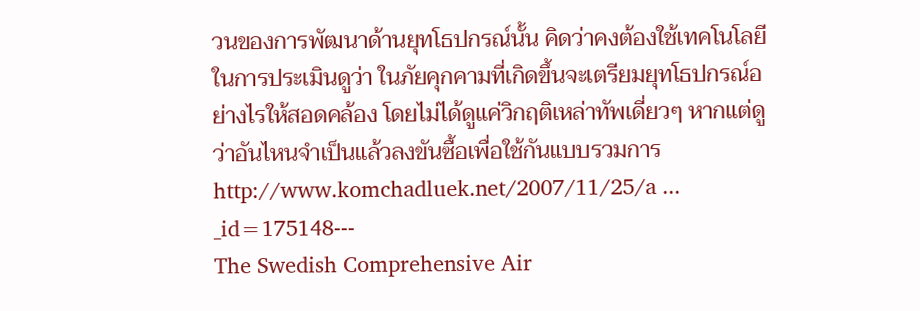วนของการพัฒนาด้านยุทโธปกรณ์นั้น คิดว่าคงต้องใช้เทคโนโลยีในการประเมินดูว่า ในภัยคุกคามที่เกิดขึ้นจะเตรียมยุทโธปกรณ์อย่างไรให้สอดคล้อง โดยไม่ได้ดูแค่วิกฤติเหล่าทัพเดี่ยวๆ หากแต่ดูว่าอันไหนจำเป็นแล้วลงขันซื้อเพื่อใช้กันแบบรวมการ
http://www.komchadluek.net/2007/11/25/a ... _id=175148---
The Swedish Comprehensive Air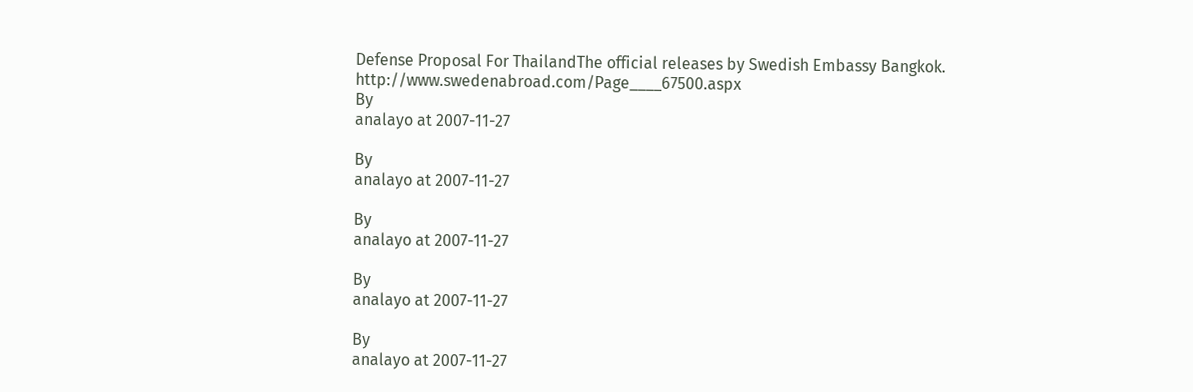Defense Proposal For ThailandThe official releases by Swedish Embassy Bangkok.
http://www.swedenabroad.com/Page____67500.aspx
By
analayo at 2007-11-27

By
analayo at 2007-11-27

By
analayo at 2007-11-27

By
analayo at 2007-11-27

By
analayo at 2007-11-27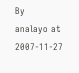By
analayo at 2007-11-27